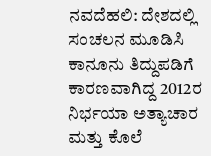ನವದೆಹಲಿ: ದೇಶದಲ್ಲಿ ಸಂಚಲನ ಮೂಡಿಸಿ ಕಾನೂನು ತಿದ್ದುಪಡಿಗೆ ಕಾರಣವಾಗಿದ್ದ 2012ರ ನಿರ್ಭಯಾ ಅತ್ಯಾಚಾರ ಮತ್ತು ಕೊಲೆ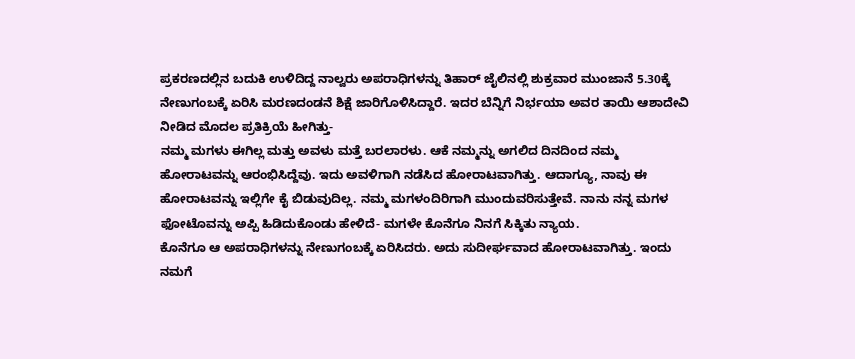ಪ್ರಕರಣದಲ್ಲಿನ ಬದುಕಿ ಉಳಿದಿದ್ದ ನಾಲ್ವರು ಅಪರಾಧಿಗಳನ್ನು ತಿಹಾರ್ ಜೈಲಿನಲ್ಲಿ ಶುಕ್ರವಾರ ಮುಂಜಾನೆ 5.30ಕ್ಕೆ ನೇಣುಗಂಬಕ್ಕೆ ಏರಿಸಿ ಮರಣದಂಡನೆ ಶಿಕ್ಷೆ ಜಾರಿಗೊಳಿಸಿದ್ದಾರೆ. ಇದರ ಬೆನ್ನಿಗೆ ನಿರ್ಭಯಾ ಅವರ ತಾಯಿ ಆಶಾದೇವಿ ನೀಡಿದ ಮೊದಲ ಪ್ರತಿಕ್ರಿಯೆ ಹೀಗಿತ್ತು-
ನಮ್ಮ ಮಗಳು ಈಗಿಲ್ಲ ಮತ್ತು ಅವಳು ಮತ್ತೆ ಬರಲಾರಳು. ಆಕೆ ನಮ್ಮನ್ನು ಅಗಲಿದ ದಿನದಿಂದ ನಮ್ಮ ಹೋರಾಟವನ್ನು ಆರಂಭಿಸಿದ್ದೆವು. ಇದು ಅವಳಿಗಾಗಿ ನಡೆಸಿದ ಹೋರಾಟವಾಗಿತ್ತು. ಆದಾಗ್ಯೂ, ನಾವು ಈ ಹೋರಾಟವನ್ನು ಇಲ್ಲಿಗೇ ಕೈ ಬಿಡುವುದಿಲ್ಲ. ನಮ್ಮ ಮಗಳಂದಿರಿಗಾಗಿ ಮುಂದುವರಿಸುತ್ತೇವೆ. ನಾನು ನನ್ನ ಮಗಳ ಫೋಟೊವನ್ನು ಅಪ್ಪಿ ಹಿಡಿದುಕೊಂಡು ಹೇಳಿದೆ- ಮಗಳೇ ಕೊನೆಗೂ ನಿನಗೆ ಸಿಕ್ಕಿತು ನ್ಯಾಯ.
ಕೊನೆಗೂ ಆ ಅಪರಾಧಿಗಳನ್ನು ನೇಣುಗಂಬಕ್ಕೆ ಏರಿಸಿದರು. ಅದು ಸುದೀರ್ಘವಾದ ಹೋರಾಟವಾಗಿತ್ತು. ಇಂದು ನಮಗೆ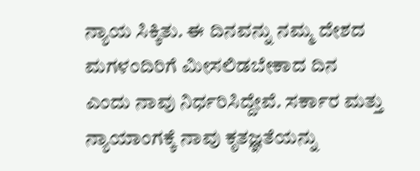ನ್ಯಾಯ ಸಿಕ್ಕಿತು. ಈ ದಿನವನ್ನು ನಮ್ಮ ದೇಶದ ಮಗಳಂದಿರಿಗೆ ಮೀಸಲಿಡಬೇಕಾದ ದಿನ ಎಂದು ನಾವು ನಿರ್ಧರಿಸಿದ್ದೇವೆ. ಸರ್ಕಾರ ಮತ್ತು ನ್ಯಾಯಾಂಗಕ್ಕೆ ನಾವು ಕೃತಜ್ಞತೆಯನ್ನು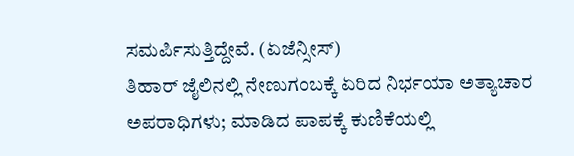ಸಮರ್ಪಿಸುತ್ತಿದ್ದೇವೆ. (ಏಜೆನ್ಸೀಸ್)
ತಿಹಾರ್ ಜೈಲಿನಲ್ಲಿ ನೇಣುಗಂಬಕ್ಕೆ ಏರಿದ ನಿರ್ಭಯಾ ಅತ್ಯಾಚಾರ ಅಪರಾಧಿಗಳು; ಮಾಡಿದ ಪಾಪಕ್ಕೆ ಕುಣಿಕೆಯಲ್ಲಿ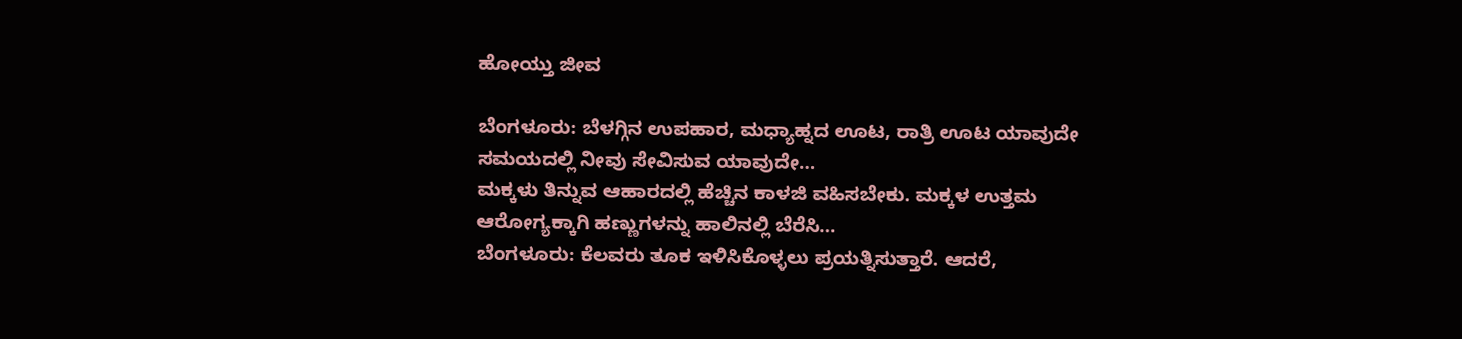ಹೋಯ್ತು ಜೀವ

ಬೆಂಗಳೂರು: ಬೆಳಗ್ಗಿನ ಉಪಹಾರ, ಮಧ್ಯಾಹ್ನದ ಊಟ, ರಾತ್ರಿ ಊಟ ಯಾವುದೇ ಸಮಯದಲ್ಲಿ ನೀವು ಸೇವಿಸುವ ಯಾವುದೇ…
ಮಕ್ಕಳು ತಿನ್ನುವ ಆಹಾರದಲ್ಲಿ ಹೆಚ್ಚಿನ ಕಾಳಜಿ ವಹಿಸಬೇಕು. ಮಕ್ಕಳ ಉತ್ತಮ ಆರೋಗ್ಯಕ್ಕಾಗಿ ಹಣ್ಣುಗಳನ್ನು ಹಾಲಿನಲ್ಲಿ ಬೆರೆಸಿ…
ಬೆಂಗಳೂರು: ಕೆಲವರು ತೂಕ ಇಳಿಸಿಕೊಳ್ಳಲು ಪ್ರಯತ್ನಿಸುತ್ತಾರೆ. ಆದರೆ,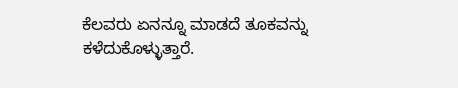ಕೆಲವರು ಏನನ್ನೂ ಮಾಡದೆ ತೂಕವನ್ನು ಕಳೆದುಕೊಳ್ಳುತ್ತಾರೆ.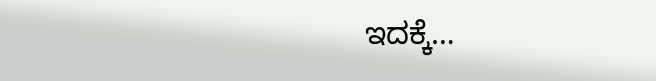ಇದಕ್ಕೆ…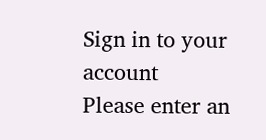Sign in to your account
Please enter an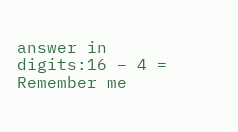answer in digits:16 − 4 =
Remember me